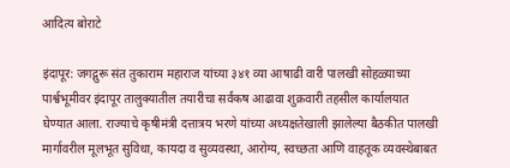आदित्य बोराटे

इंदापूर: जगद्गुरू संत तुकाराम महाराज यांच्या ३४१ व्या आषाढी वारी पालखी सोहळ्याच्या पार्श्वभूमीवर इंदापूर तालुक्यातील तयारीचा सर्वंकष आढावा शुक्रवारी तहसील कार्यालयात घेण्यात आला. राज्याचे कृषीमंत्री दत्तात्रय भरणे यांच्या अध्यक्षतेखाली झालेल्या बैठकीत पालखी मार्गावरील मूलभूत सुविधा, कायदा व सुव्यवस्था, आरोग्य, स्वच्छता आणि वाहतूक व्यवस्थेबाबत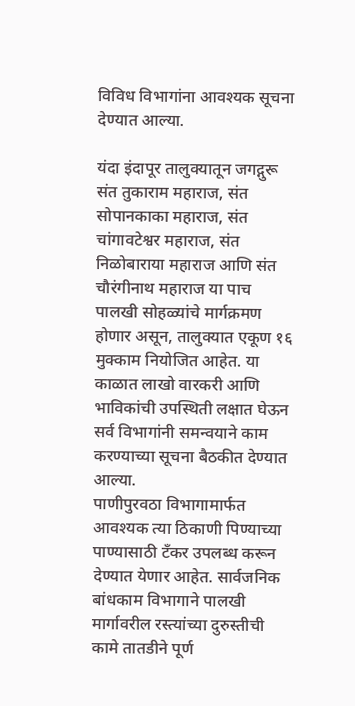विविध विभागांना आवश्यक सूचना देण्यात आल्या.

यंदा इंदापूर तालुक्यातून जगद्गुरू संत तुकाराम महाराज, संत सोपानकाका महाराज, संत चांगावटेश्वर महाराज, संत निळोबाराया महाराज आणि संत चौरंगीनाथ महाराज या पाच पालखी सोहळ्यांचे मार्गक्रमण होणार असून, तालुक्यात एकूण १६ मुक्काम नियोजित आहेत. या काळात लाखो वारकरी आणि भाविकांची उपस्थिती लक्षात घेऊन सर्व विभागांनी समन्वयाने काम करण्याच्या सूचना बैठकीत देण्यात आल्या.
पाणीपुरवठा विभागामार्फत आवश्यक त्या ठिकाणी पिण्याच्या पाण्यासाठी टँकर उपलब्ध करून देण्यात येणार आहेत. सार्वजनिक बांधकाम विभागाने पालखी मार्गावरील रस्त्यांच्या दुरुस्तीची कामे तातडीने पूर्ण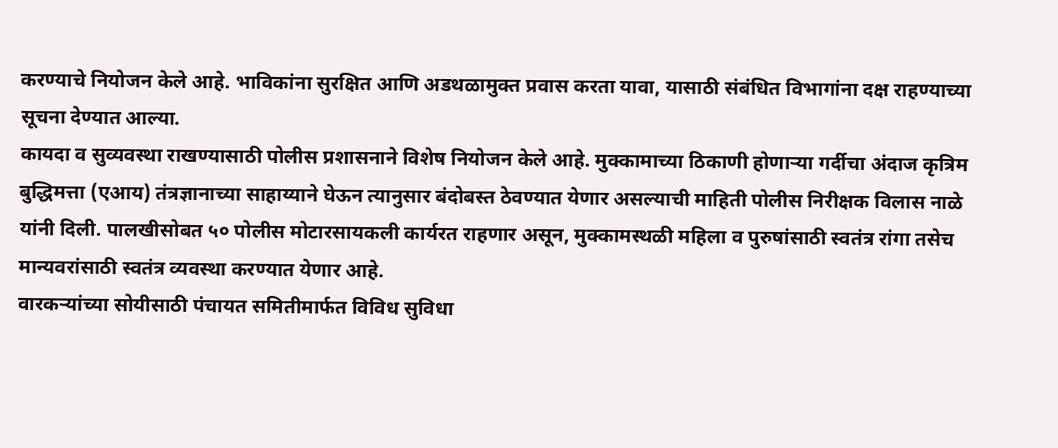करण्याचे नियोजन केले आहे. भाविकांना सुरक्षित आणि अडथळामुक्त प्रवास करता यावा, यासाठी संबंधित विभागांना दक्ष राहण्याच्या सूचना देण्यात आल्या.
कायदा व सुव्यवस्था राखण्यासाठी पोलीस प्रशासनाने विशेष नियोजन केले आहे. मुक्कामाच्या ठिकाणी होणाऱ्या गर्दीचा अंदाज कृत्रिम बुद्धिमत्ता (एआय) तंत्रज्ञानाच्या साहाय्याने घेऊन त्यानुसार बंदोबस्त ठेवण्यात येणार असल्याची माहिती पोलीस निरीक्षक विलास नाळे यांनी दिली. पालखीसोबत ५० पोलीस मोटारसायकली कार्यरत राहणार असून, मुक्कामस्थळी महिला व पुरुषांसाठी स्वतंत्र रांगा तसेच मान्यवरांसाठी स्वतंत्र व्यवस्था करण्यात येणार आहे.
वारकऱ्यांच्या सोयीसाठी पंचायत समितीमार्फत विविध सुविधा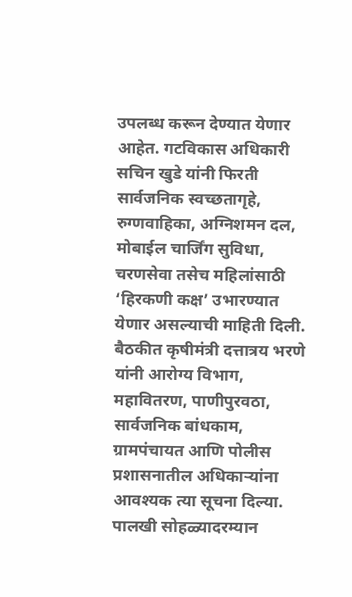उपलब्ध करून देण्यात येणार आहेत. गटविकास अधिकारी सचिन खुडे यांनी फिरती सार्वजनिक स्वच्छतागृहे, रुग्णवाहिका, अग्निशमन दल, मोबाईल चार्जिंग सुविधा, चरणसेवा तसेच महिलांसाठी ‘हिरकणी कक्ष’ उभारण्यात येणार असल्याची माहिती दिली.
बैठकीत कृषीमंत्री दत्तात्रय भरणे यांनी आरोग्य विभाग, महावितरण, पाणीपुरवठा, सार्वजनिक बांधकाम, ग्रामपंचायत आणि पोलीस प्रशासनातील अधिकाऱ्यांना आवश्यक त्या सूचना दिल्या. पालखी सोहळ्यादरम्यान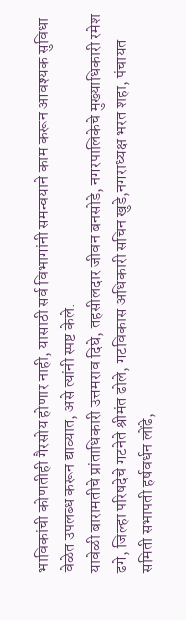भाविकांची कोणतीही गैरसोय होणार नाही, यासाठी सर्व विभागांनी समन्वयाने काम करून आवश्यक सुविधा वेळेत उपलब्ध करून द्याव्यात, असे त्यांनी स्पष्ट केले.
यावेळी बारामतीचे प्रांताधिकारी उत्तमराव दिघे, तहसीलदार जीवन बनसोडे, नगरपालिकेचे मुख्याधिकारी रमेश ढगे, जिल्हा परिषदेचे गटनेते श्रीमंत ढोले, गटविकास अधिकारी सचिन खुडे,नगराध्यक्ष भरत शहा, पंचायत समिती सभापती हर्षवर्धन लोंढे,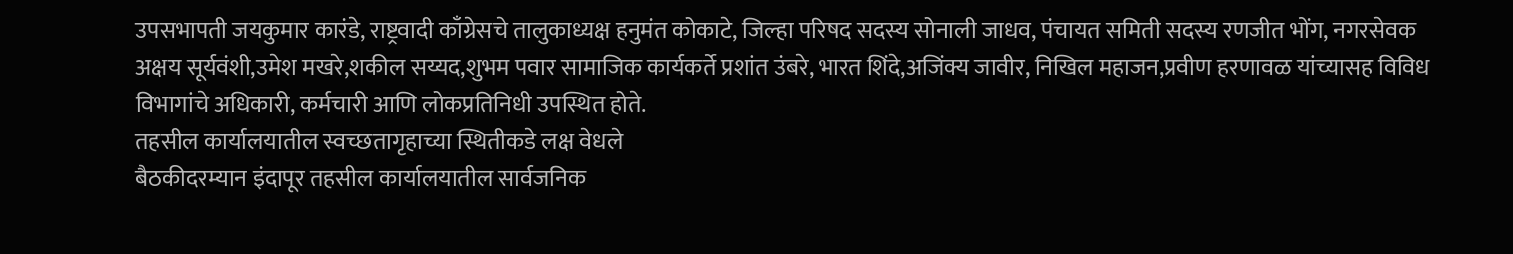उपसभापती जयकुमार कारंडे, राष्ट्रवादी काँग्रेसचे तालुकाध्यक्ष हनुमंत कोकाटे, जिल्हा परिषद सदस्य सोनाली जाधव, पंचायत समिती सदस्य रणजीत भोंग, नगरसेवक अक्षय सूर्यवंशी,उमेश मखरे,शकील सय्यद,शुभम पवार सामाजिक कार्यकर्ते प्रशांत उंबरे, भारत शिंदे,अजिंक्य जावीर, निखिल महाजन,प्रवीण हरणावळ यांच्यासह विविध विभागांचे अधिकारी, कर्मचारी आणि लोकप्रतिनिधी उपस्थित होते.
तहसील कार्यालयातील स्वच्छतागृहाच्या स्थितीकडे लक्ष वेधले
बैठकीदरम्यान इंदापूर तहसील कार्यालयातील सार्वजनिक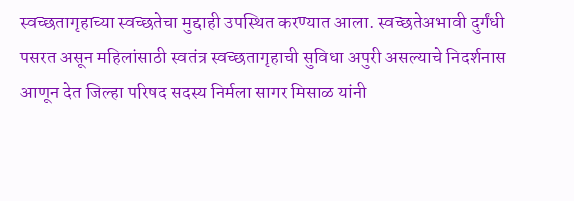स्वच्छतागृहाच्या स्वच्छतेचा मुद्दाही उपस्थित करण्यात आला. स्वच्छतेअभावी दुर्गंधी पसरत असून महिलांसाठी स्वतंत्र स्वच्छतागृहाची सुविधा अपुरी असल्याचे निदर्शनास आणून देत जिल्हा परिषद सदस्य निर्मला सागर मिसाळ यांनी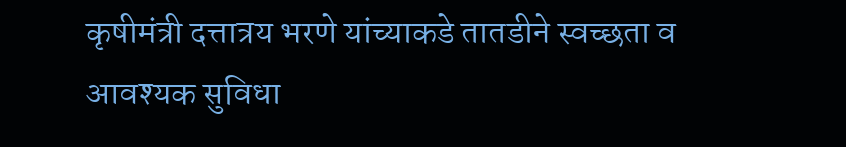कृषीमंत्री दत्तात्रय भरणे यांच्याकडे तातडीने स्वच्छता व आवश्यक सुविधा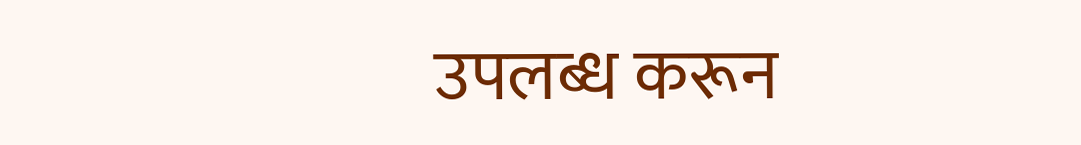उपलब्ध करून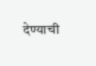देण्याची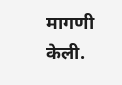मागणी केली.